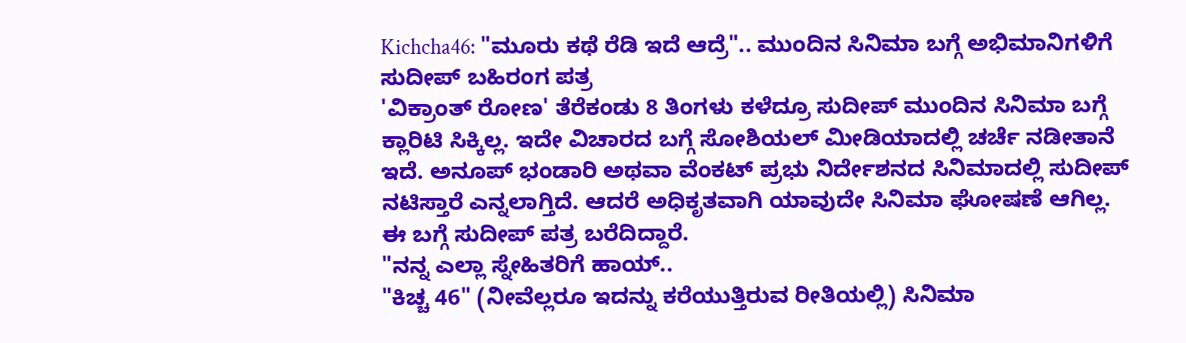Kichcha46: "ಮೂರು ಕಥೆ ರೆಡಿ ಇದೆ ಆದ್ರೆ".. ಮುಂದಿನ ಸಿನಿಮಾ ಬಗ್ಗೆ ಅಭಿಮಾನಿಗಳಿಗೆ ಸುದೀಪ್ ಬಹಿರಂಗ ಪತ್ರ
'ವಿಕ್ರಾಂತ್ ರೋಣ' ತೆರೆಕಂಡು 8 ತಿಂಗಳು ಕಳೆದ್ರೂ ಸುದೀಪ್ ಮುಂದಿನ ಸಿನಿಮಾ ಬಗ್ಗೆ ಕ್ಲಾರಿಟಿ ಸಿಕ್ಕಿಲ್ಲ. ಇದೇ ವಿಚಾರದ ಬಗ್ಗೆ ಸೋಶಿಯಲ್ ಮೀಡಿಯಾದಲ್ಲಿ ಚರ್ಚೆ ನಡೀತಾನೆ ಇದೆ. ಅನೂಪ್ ಭಂಡಾರಿ ಅಥವಾ ವೆಂಕಟ್ ಪ್ರಭು ನಿರ್ದೇಶನದ ಸಿನಿಮಾದಲ್ಲಿ ಸುದೀಪ್ ನಟಿಸ್ತಾರೆ ಎನ್ನಲಾಗ್ತಿದೆ. ಆದರೆ ಅಧಿಕೃತವಾಗಿ ಯಾವುದೇ ಸಿನಿಮಾ ಘೋಷಣೆ ಆಗಿಲ್ಲ. ಈ ಬಗ್ಗೆ ಸುದೀಪ್ ಪತ್ರ ಬರೆದಿದ್ದಾರೆ.
"ನನ್ನ ಎಲ್ಲಾ ಸ್ನೇಹಿತರಿಗೆ ಹಾಯ್..
"ಕಿಚ್ಚ 46" (ನೀವೆಲ್ಲರೂ ಇದನ್ನು ಕರೆಯುತ್ತಿರುವ ರೀತಿಯಲ್ಲಿ) ಸಿನಿಮಾ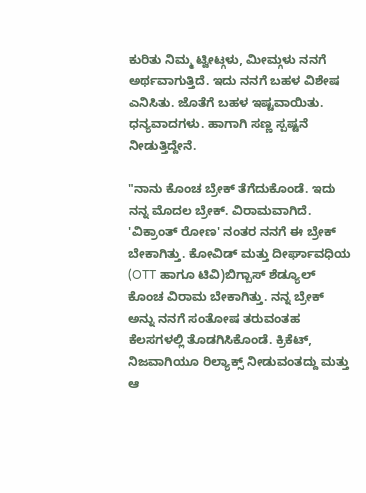ಕುರಿತು ನಿಮ್ಮ ಟ್ವೀಟ್ಗಳು, ಮೀಮ್ಗಳು ನನಗೆ ಅರ್ಥವಾಗುತ್ತಿದೆ. ಇದು ನನಗೆ ಬಹಳ ವಿಶೇಷ ಎನಿಸಿತು. ಜೊತೆಗೆ ಬಹಳ ಇಷ್ಟವಾಯಿತು. ಧನ್ಯವಾದಗಳು. ಹಾಗಾಗಿ ಸಣ್ಣ ಸ್ಪಷ್ಟನೆ ನೀಡುತ್ತಿದ್ದೇನೆ.

"ನಾನು ಕೊಂಚ ಬ್ರೇಕ್ ತೆಗೆದುಕೊಂಡೆ. ಇದು ನನ್ನ ಮೊದಲ ಬ್ರೇಕ್. ವಿರಾಮವಾಗಿದೆ. 'ವಿಕ್ರಾಂತ್ ರೋಣ' ನಂತರ ನನಗೆ ಈ ಬ್ರೇಕ್ ಬೇಕಾಗಿತ್ತು. ಕೋವಿಡ್ ಮತ್ತು ದೀರ್ಘಾವಧಿಯ (OTT ಹಾಗೂ ಟಿವಿ)ಬಿಗ್ಬಾಸ್ ಶೆಡ್ಯೂಲ್ ಕೊಂಚ ವಿರಾಮ ಬೇಕಾಗಿತ್ತು. ನನ್ನ ಬ್ರೇಕ್ ಅನ್ನು ನನಗೆ ಸಂತೋಷ ತರುವಂತಹ ಕೆಲಸಗಳಲ್ಲಿ ತೊಡಗಿಸಿಕೊಂಡೆ. ಕ್ರಿಕೆಟ್, ನಿಜವಾಗಿಯೂ ರಿಲ್ಯಾಕ್ಸ್ ನೀಡುವಂತದ್ದು ಮತ್ತು ಆ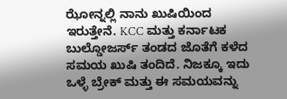ಝೋನ್ನಲ್ಲಿ ನಾನು ಖುಷಿಯಿಂದ ಇರುತ್ತೇನೆ. KCC ಮತ್ತು ಕರ್ನಾಟಕ ಬುಲ್ಡೋಜರ್ಸ್ ತಂಡದ ಜೊತೆಗೆ ಕಳೆದ ಸಮಯ ಖುಷಿ ತಂದಿದೆ. ನಿಜಕ್ಕೂ ಇದು ಒಳ್ಳೆ ಬ್ರೇಕ್ ಮತ್ತು ಈ ಸಮಯವನ್ನು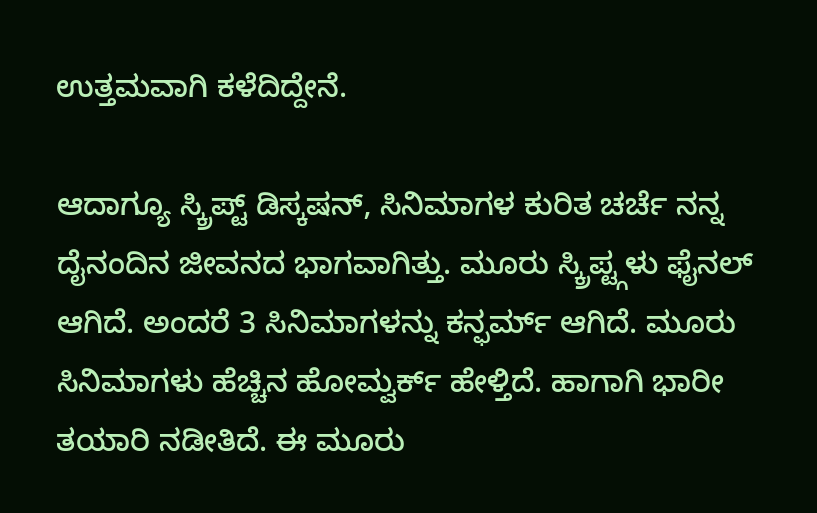ಉತ್ತಮವಾಗಿ ಕಳೆದಿದ್ದೇನೆ.

ಆದಾಗ್ಯೂ ಸ್ಕ್ರಿಪ್ಟ್ ಡಿಸ್ಕಷನ್, ಸಿನಿಮಾಗಳ ಕುರಿತ ಚರ್ಚೆ ನನ್ನ ದೈನಂದಿನ ಜೀವನದ ಭಾಗವಾಗಿತ್ತು. ಮೂರು ಸ್ಕ್ರಿಪ್ಟ್ಗಳು ಫೈನಲ್ ಆಗಿದೆ. ಅಂದರೆ 3 ಸಿನಿಮಾಗಳನ್ನು ಕನ್ಫರ್ಮ್ ಆಗಿದೆ. ಮೂರು ಸಿನಿಮಾಗಳು ಹೆಚ್ಚಿನ ಹೋಮ್ವರ್ಕ್ ಹೇಳ್ತಿದೆ. ಹಾಗಾಗಿ ಭಾರೀ ತಯಾರಿ ನಡೀತಿದೆ. ಈ ಮೂರು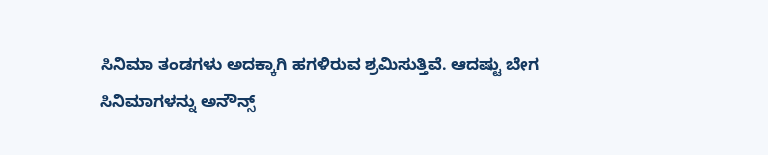ಸಿನಿಮಾ ತಂಡಗಳು ಅದಕ್ಕಾಗಿ ಹಗಳಿರುವ ಶ್ರಮಿಸುತ್ತಿವೆ. ಆದಷ್ಟು ಬೇಗ ಸಿನಿಮಾಗಳನ್ನು ಅನೌನ್ಸ್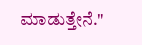ಮಾಡುತ್ತೇನೆ."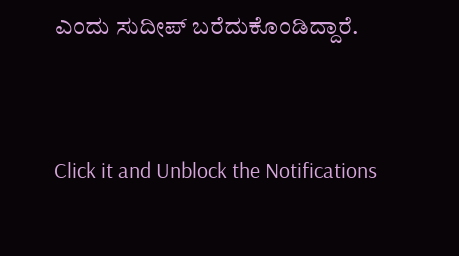ಎಂದು ಸುದೀಪ್ ಬರೆದುಕೊಂಡಿದ್ದಾರೆ.


Click it and Unblock the Notifications